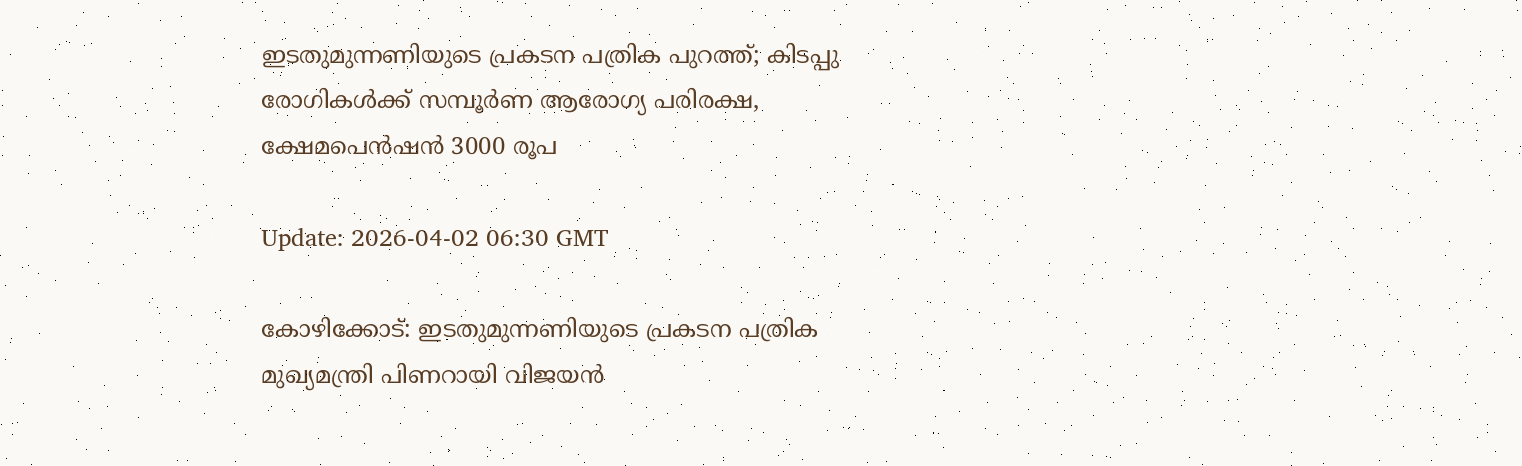ഇടതുമുന്നണിയുടെ പ്രകടന പത്രിക പുറത്ത്; കിടപ്പു രോഗികള്‍ക്ക് സമ്പൂര്‍ണ ആരോഗ്യ പരിരക്ഷ, ക്ഷേമപെന്‍ഷന്‍ 3000 രൂപ

Update: 2026-04-02 06:30 GMT

കോഴിക്കോട്: ഇടതുമുന്നണിയുടെ പ്രകടന പത്രിക മുഖ്യമന്ത്രി പിണറായി വിജയന്‍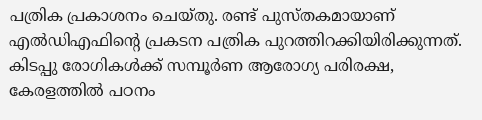പത്രിക പ്രകാശനം ചെയ്തു. രണ്ട് പുസ്തകമായാണ് എല്‍ഡിഎഫിന്റെ പ്രകടന പത്രിക പുറത്തിറക്കിയിരിക്കുന്നത്. കിടപ്പു രോഗികള്‍ക്ക് സമ്പൂര്‍ണ ആരോഗ്യ പരിരക്ഷ, കേരളത്തില്‍ പഠനം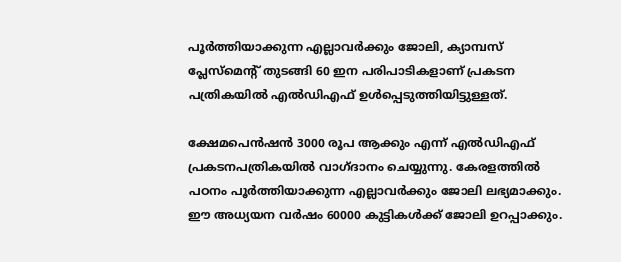പൂര്‍ത്തിയാക്കുന്ന എല്ലാവര്‍ക്കും ജോലി, ക്യാമ്പസ് പ്ലേസ്‌മെന്റ് തുടങ്ങി 60 ഇന പരിപാടികളാണ് പ്രകടന പത്രികയില്‍ എല്‍ഡിഎഫ് ഉള്‍പ്പെടുത്തിയിട്ടുള്ളത്.

ക്ഷേമപെന്‍ഷന്‍ 3000 രൂപ ആക്കും എന്ന് എല്‍ഡിഎഫ് പ്രകടനപത്രികയില്‍ വാഗ്ദാനം ചെയ്യുന്നു. കേരളത്തില്‍ പഠനം പൂര്‍ത്തിയാക്കുന്ന എല്ലാവര്‍ക്കും ജോലി ലഭ്യമാക്കും. ഈ അധ്യയന വര്‍ഷം 60000 കുട്ടികള്‍ക്ക് ജോലി ഉറപ്പാക്കും.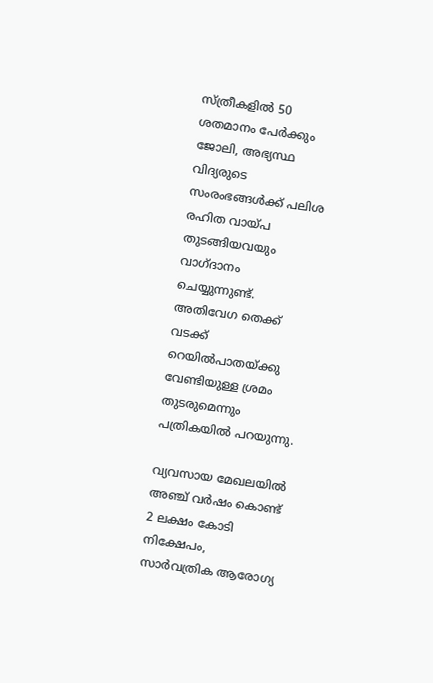സ്ത്രീകളില്‍ 50 ശതമാനം പേര്‍ക്കും ജോലി, അഭ്യസ്ഥ വിദ്യരുടെ സംരംഭങ്ങള്‍ക്ക് പലിശ രഹിത വായ്പ തുടങ്ങിയവയും വാഗ്ദാനം ചെയ്യുന്നുണ്ട്. അതിവേഗ തെക്ക് വടക്ക് റെയില്‍പാതയ്ക്കു വേണ്ടിയുള്ള ശ്രമം തുടരുമെന്നും പത്രികയില്‍ പറയുന്നു.

വ്യവസായ മേഖലയില്‍ അഞ്ച് വര്‍ഷം കൊണ്ട് 2 ലക്ഷം കോടി നിക്ഷേപം, സാര്‍വത്രിക ആരോഗ്യ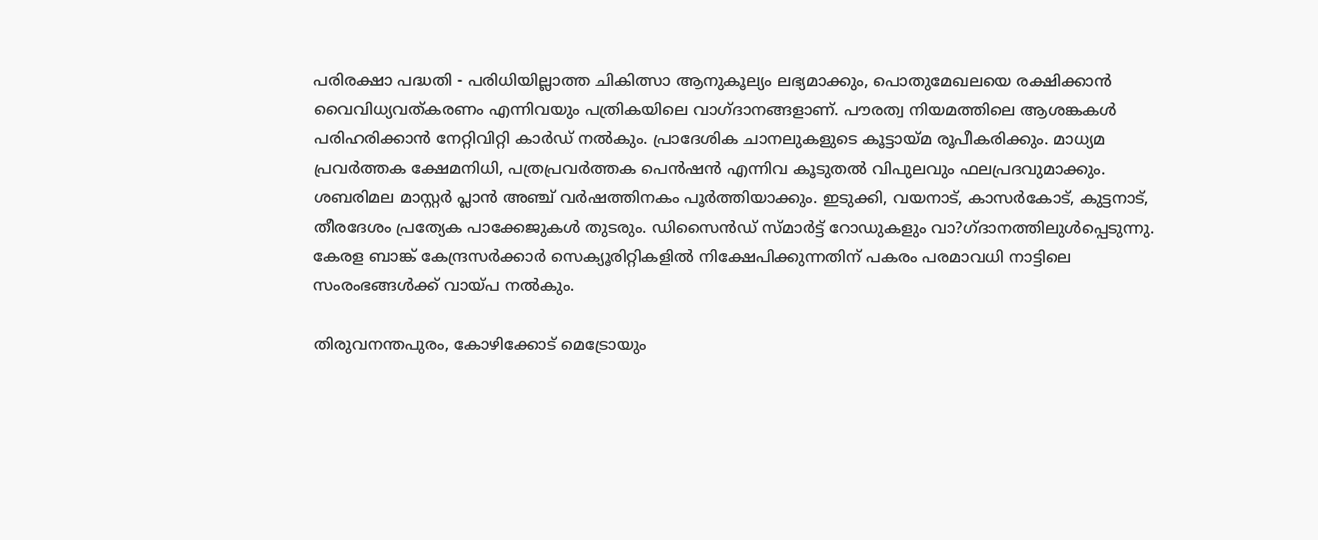പരിരക്ഷാ പദ്ധതി - പരിധിയില്ലാത്ത ചികിത്സാ ആനുകൂല്യം ലഭ്യമാക്കും, പൊതുമേഖലയെ രക്ഷിക്കാന്‍ വൈവിധ്യവത്കരണം എന്നിവയും പത്രികയിലെ വാഗ്ദാനങ്ങളാണ്. പൗരത്വ നിയമത്തിലെ ആശങ്കകള്‍ പരിഹരിക്കാന്‍ നേറ്റിവിറ്റി കാര്‍ഡ് നല്‍കും. പ്രാദേശിക ചാനലുകളുടെ കൂട്ടായ്മ രൂപീകരിക്കും. മാധ്യമ പ്രവര്‍ത്തക ക്ഷേമനിധി, പത്രപ്രവര്‍ത്തക പെന്‍ഷന്‍ എന്നിവ കൂടുതല്‍ വിപുലവും ഫലപ്രദവുമാക്കും. ശബരിമല മാസ്റ്റര്‍ പ്ലാന്‍ അഞ്ച് വര്‍ഷത്തിനകം പൂര്‍ത്തിയാക്കും. ഇടുക്കി, വയനാട്, കാസര്‍കോട്, കുട്ടനാട്, തീരദേശം പ്രത്യേക പാക്കേജുകള്‍ തുടരും. ഡിസൈന്‍ഡ് സ്മാര്‍ട്ട് റോഡുകളും വാ?ഗ്ദാനത്തിലുള്‍പ്പെടുന്നു. കേരള ബാങ്ക് കേന്ദ്രസര്‍ക്കാര്‍ സെക്യൂരിറ്റികളില്‍ നിക്ഷേപിക്കുന്നതിന് പകരം പരമാവധി നാട്ടിലെ സംരംഭങ്ങള്‍ക്ക് വായ്പ നല്‍കും.

തിരുവനന്തപുരം, കോഴിക്കോട് മെട്രോയും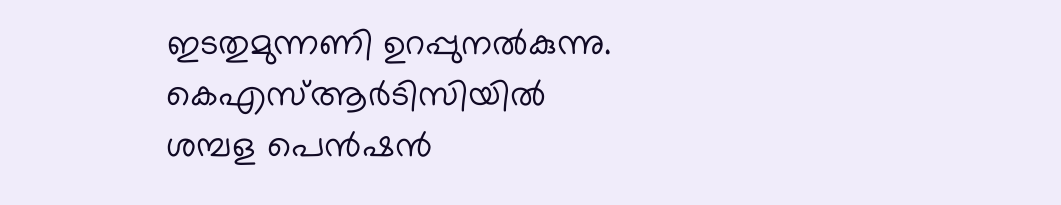ഇടതുമുന്നണി ഉറപ്പുനല്‍കുന്നു. കെഎസ്ആര്‍ടിസിയില്‍ ശമ്പള പെന്‍ഷന്‍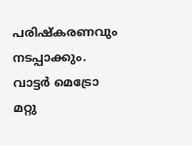പരിഷ്‌കരണവും നടപ്പാക്കും. വാട്ടര്‍ മെട്രോ മറ്റു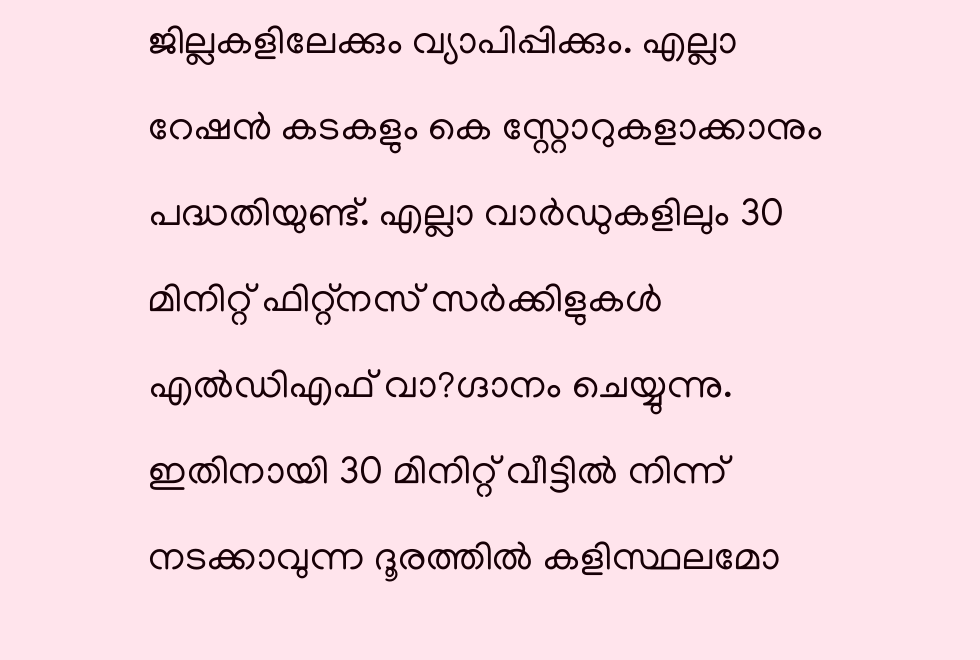ജില്ലകളിലേക്കും വ്യാപിപ്പിക്കും. എല്ലാ റേഷന്‍ കടകളും കെ സ്റ്റോറുകളാക്കാനും പദ്ധതിയുണ്ട്. എല്ലാ വാര്‍ഡുകളിലും 30 മിനിറ്റ് ഫിറ്റ്‌നസ് സര്‍ക്കിളുകള്‍ എല്‍ഡിഎഫ് വാ?ഗ്ദാനം ചെയ്യുന്നു. ഇതിനായി 30 മിനിറ്റ് വീട്ടില്‍ നിന്ന് നടക്കാവുന്ന ദൂരത്തില്‍ കളിസ്ഥലമോ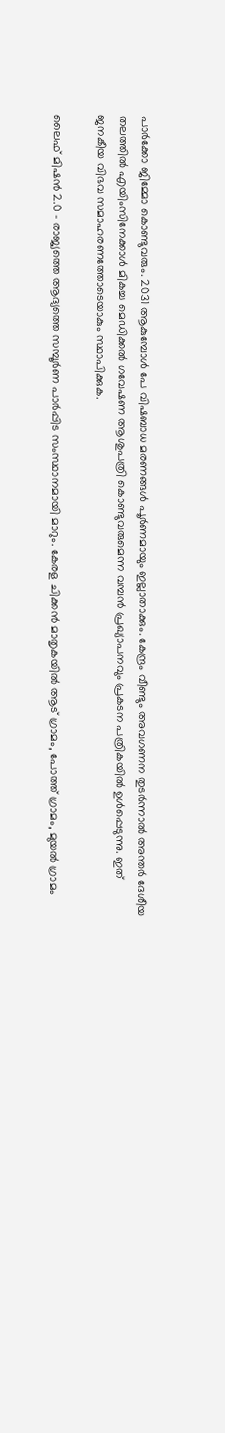പാര്‍ക്കോ ജിമ്മോ കൊണ്ടുവരും. 2031 ആകുമ്പോള്‍ പേ വിഷബാധ മരണങ്ങള്‍ പൂര്‍ണമായും ഇല്ലാതാക്കും. കേന്ദ്രം വീണ്ടും അവഗണന തുടര്‍ന്നാല്‍ അന്തര്‍ ദേശീയ തലത്തില്‍ എയിംസിനേക്കാള്‍ മികച്ച മെഡിക്കല്‍ ഗവേഷണ ആശുപത്രി കൊണ്ടുവരുമെന്ന വമ്പന്‍ പ്രഖ്യാപനവും പ്രകടന പത്രികയില്‍ ഉള്‍പ്പെടുന്നു. ഇത് ജനകീയ വിഭവ സമാഹരണത്തോടെയാകും സ്ഥാപിക്കുക.

ലൈഫ് മിഷന്‍ 2.0 - രാജ്യത്തെ ആദ്യത്തെ സമ്പൂര്‍ണ പാര്‍പ്പിട സംസ്ഥാനമായി മാറും. കേരള ചിക്കന്‍ മാതൃകയില്‍ ആട് ഗ്രാമം, പോത്ത് ഗ്രാമം, മുയല്‍ ഗ്രാമം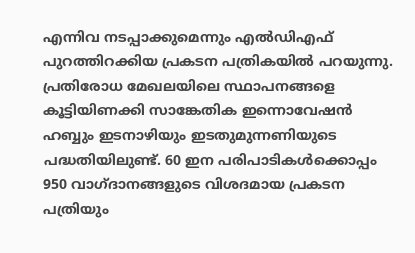എന്നിവ നടപ്പാക്കുമെന്നും എല്‍ഡിഎഫ് പുറത്തിറക്കിയ പ്രകടന പത്രികയില്‍ പറയുന്നു. പ്രതിരോധ മേഖലയിലെ സ്ഥാപനങ്ങളെ കൂട്ടിയിണക്കി സാങ്കേതിക ഇന്നൊവേഷന്‍ ഹബ്ബും ഇടനാഴിയും ഇടതുമുന്നണിയുടെ പദ്ധതിയിലുണ്ട്. 60 ഇന പരിപാടികള്‍ക്കൊപ്പം 950 വാഗ്ദാനങ്ങളുടെ വിശദമായ പ്രകടന പത്രിയും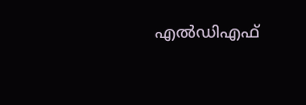എല്‍ഡിഎഫ്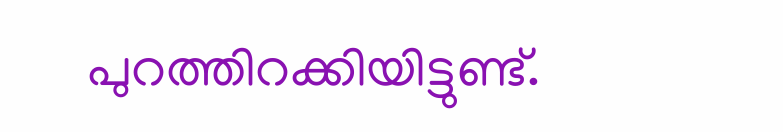പുറത്തിറക്കിയിട്ടുണ്ട്.